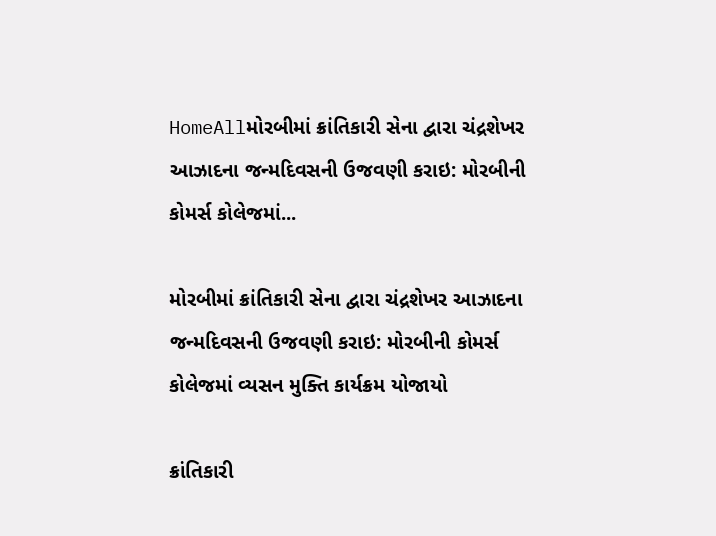HomeAllમોરબીમાં ક્રાંતિકારી સેના દ્વારા ચંદ્રશેખર આઝાદના જન્મદિવસની ઉજવણી કરાઇ: મોરબીની કોમર્સ કોલેજમાં...

મોરબીમાં ક્રાંતિકારી સેના દ્વારા ચંદ્રશેખર આઝાદના જન્મદિવસની ઉજવણી કરાઇ: મોરબીની કોમર્સ કોલેજમાં વ્યસન મુક્તિ કાર્યક્રમ યોજાયો

ક્રાંતિકારી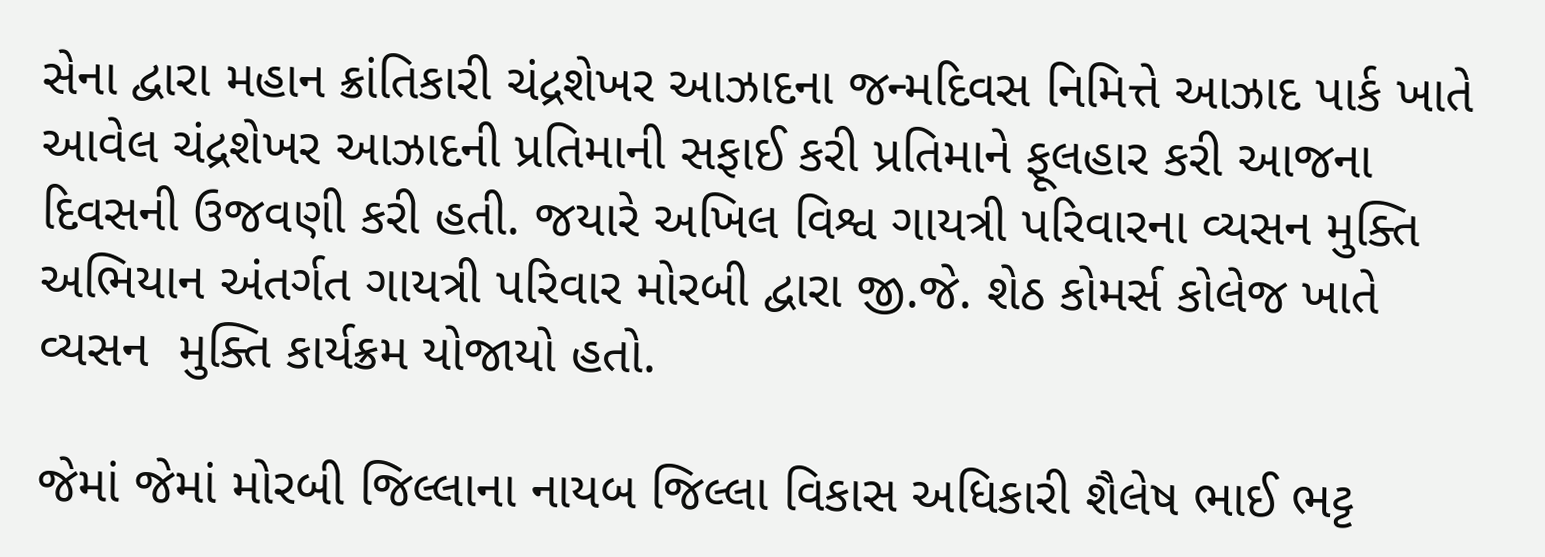સેના દ્વારા મહાન ક્રાંતિકારી ચંદ્રશેખર આઝાદના જન્મદિવસ નિમિત્તે આઝાદ પાર્ક ખાતે આવેલ ચંદ્રશેખર આઝાદની પ્રતિમાની સફાઈ કરી પ્રતિમાને ફૂલહાર કરી આજના દિવસની ઉજવણી કરી હતી. જયારે અખિલ વિશ્વ ગાયત્રી પરિવારના વ્યસન મુક્તિ અભિયાન અંતર્ગત ગાયત્રી પરિવાર મોરબી દ્વારા જી.જે. શેઠ કોમર્સ કોલેજ ખાતે વ્યસન  મુક્તિ કાર્યક્રમ યોજાયો હતો.

જેમાં જેમાં મોરબી જિલ્લાના નાયબ જિલ્લા વિકાસ અધિકારી શૈલેષ ભાઈ ભટ્ટ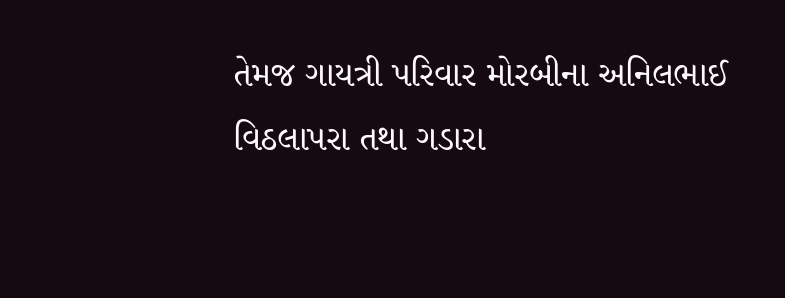તેમજ ગાયત્રી પરિવાર મોરબીના અનિલભાઈ વિઠલાપરા તથા ગડારા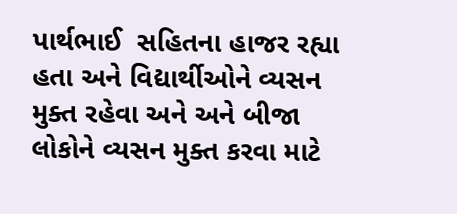પાર્થભાઈ  સહિતના હાજર રહ્યા હતા અને વિદ્યાર્થીઓને વ્યસન મુક્ત રહેવા અને અને બીજા લોકોને વ્યસન મુક્ત કરવા માટે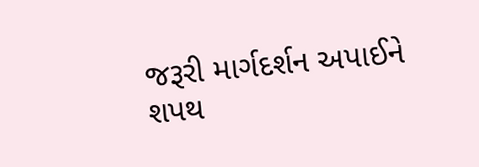જરૂરી માર્ગદર્શન અપાઈને શપથ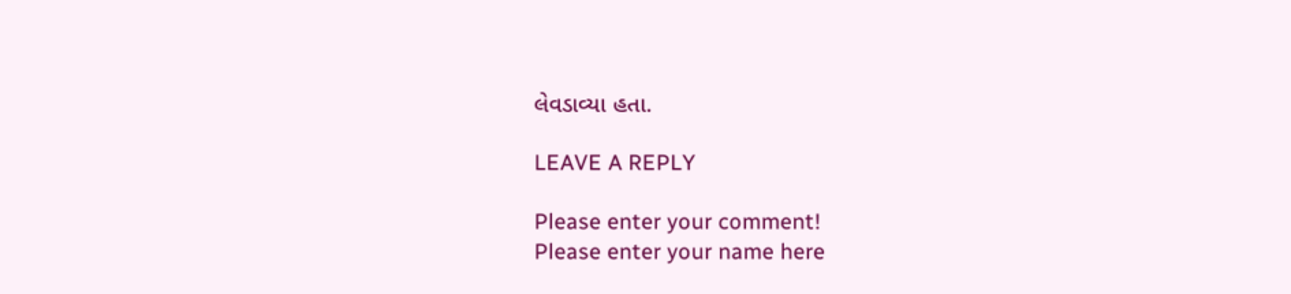લેવડાવ્યા હતા.

LEAVE A REPLY

Please enter your comment!
Please enter your name here